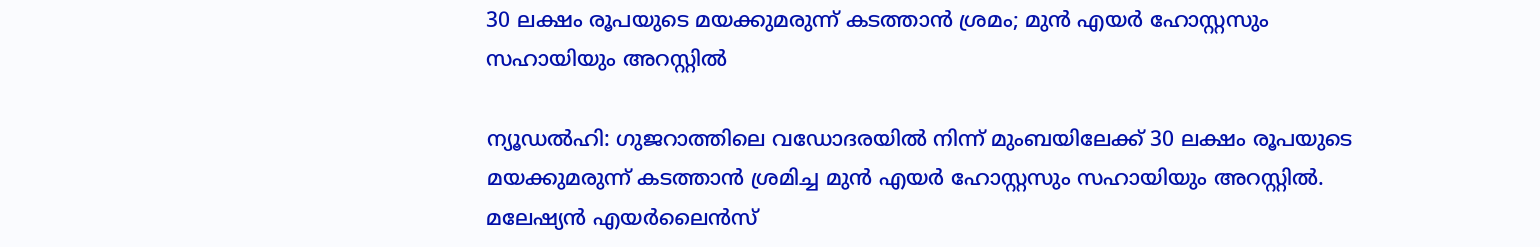30 ലക്ഷം രൂപയുടെ മയക്കുമരുന്ന് കടത്താൻ ശ്രമം; മുൻ എയർ ഹോസ്റ്റസും സഹായിയും അറസ്റ്റിൽ

ന്യൂഡൽഹി: ഗുജറാത്തിലെ വഡോദരയിൽ നിന്ന് മുംബയിലേക്ക് 30 ലക്ഷം രൂപയുടെ മയക്കുമരുന്ന് കടത്താൻ ശ്രമിച്ച മുൻ എയർ ഹോസ്റ്റസും സഹായിയും അറസ്റ്റിൽ. മലേഷ്യൻ എയർലൈൻസ്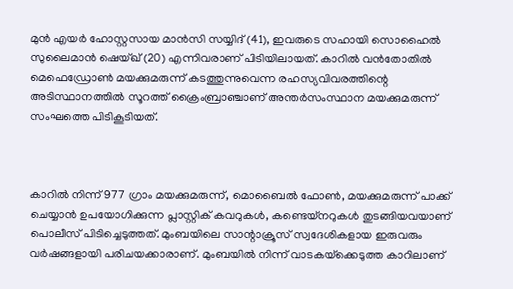മുൻ എയർ ഹോസ്റ്റസായ മാൻസി സയ്യിദ് (41), ഇവരുടെ സഹായി സൊഹൈൽ സുലൈമാൻ ഷെയ്ഖ് (20) എന്നിവരാണ് പിടിയിലായത്. കാറിൽ വൻതോതിൽ മെഫെഡ്രോൺ മയക്കുമരുന്ന് കടത്തുന്നുവെന്ന രഹസ്യവിവരത്തിന്റെ അടിസ്ഥാനത്തിൽ സൂറത്ത് ക്രൈംബ്രാഞ്ചാണ് അന്തർസംസ്ഥാന മയക്കുമരുന്ന് സംഘത്തെ പിടികൂടിയത്.



കാറിൽ നിന്ന് 977 ഗ്രാം മയക്കുമരുന്ന്, മൊബൈൽ ഫോൺ, മയക്കുമരുന്ന് പാക്ക് ചെയ്യാൻ ഉപയോഗിക്കുന്ന പ്ലാസ്റ്റിക് കവറുകൾ, കണ്ടെയ്‌നറുകൾ തുടങ്ങിയവയാണ് പൊലീസ് പിടിച്ചെടുത്തത്. മുംബയിലെ സാന്റാക്രൂസ് സ്വദേശികളായ ഇരുവരും വർഷങ്ങളായി പരിചയക്കാരാണ്. മുംബയിൽ നിന്ന് വാടകയ്‌ക്കെടുത്ത കാറിലാണ്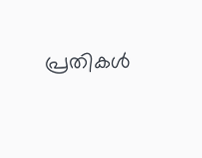പ്രതികൾ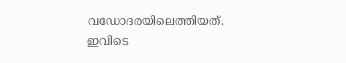വഡോദരയിലെത്തിയത്. ഇവിടെ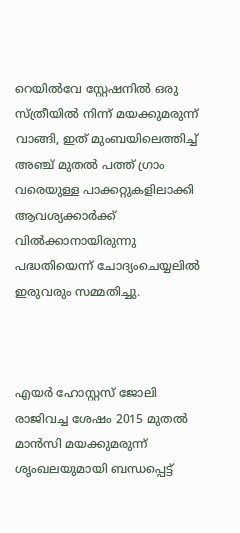റെയിൽവേ സ്റ്റേഷനിൽ ഒരു സ്‌ത്രീയിൽ നിന്ന് മയക്കുമരുന്ന് വാങ്ങി, ഇത് മുംബയിലെത്തിച്ച് അഞ്ച് മുതൽ പത്ത് ഗ്രാം വരെയുള്ള പാക്കറ്റുകളിലാക്കി ആവശ്യക്കാർക്ക് വിൽക്കാനായിരുന്നു പദ്ധതിയെന്ന് ചോദ്യംചെയ്യലിൽ ഇരുവരും സമ്മതിച്ചു.



എയർ ഹോസ്റ്റസ് ജോലി രാജിവച്ച ശേഷം 2015 മുതൽ മാൻസി മയക്കുമരുന്ന് ശൃംഖലയുമായി ബന്ധപ്പെട്ട്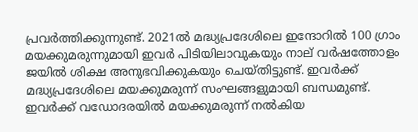പ്രവർത്തിക്കുന്നുണ്ട്. 2021ൽ മദ്ധ്യപ്രദേശിലെ ഇന്ദോറിൽ 100 ഗ്രാം മയക്കുമരുന്നുമായി ഇവർ പിടിയിലാവുകയും നാല് വർഷത്തോളം ജയിൽ ശിക്ഷ അനുഭവിക്കുകയും ചെയ്‌തിട്ടുണ്ട്. ഇവ‌ർക്ക് മദ്ധ്യപ്രദേശിലെ മയക്കുമരുന്ന് സംഘങ്ങളുമായി ബന്ധമുണ്ട്. ഇവർക്ക് വഡോദരയിൽ മയക്കുമരുന്ന് നൽകിയ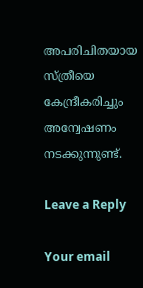അപരിചിതയായ സ്‌‌ത്രീയെ കേന്ദ്രീകരിച്ചും അന്വേഷണം നടക്കുന്നുണ്ട്.

Leave a Reply

Your email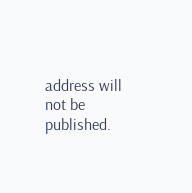address will not be published.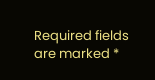Required fields are marked *